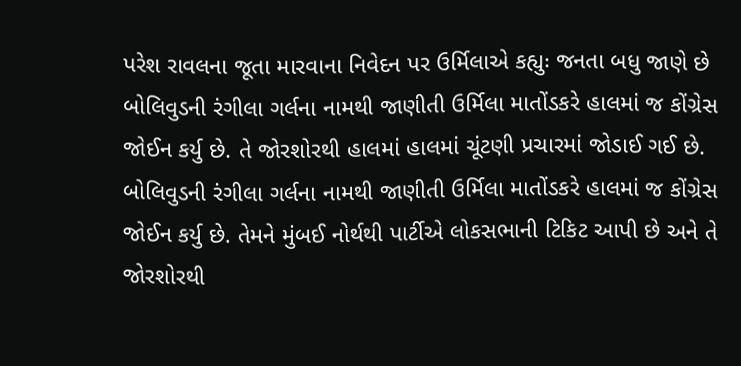પરેશ રાવલના જૂતા મારવાના નિવેદન પર ઉર્મિલાએ કહ્યુઃ જનતા બધુ જાણે છે
બોલિવુડની રંગીલા ગર્લના નામથી જાણીતી ઉર્મિલા માતોંડકરે હાલમાં જ કોંગ્રેસ જોઈન કર્યુ છે. તે જોરશોરથી હાલમાં હાલમાં ચૂંટણી પ્રચારમાં જોડાઈ ગઈ છે.
બોલિવુડની રંગીલા ગર્લના નામથી જાણીતી ઉર્મિલા માતોંડકરે હાલમાં જ કોંગ્રેસ જોઈન કર્યુ છે. તેમને મુંબઈ નોર્થથી પાર્ટીએ લોકસભાની ટિકિટ આપી છે અને તે જોરશોરથી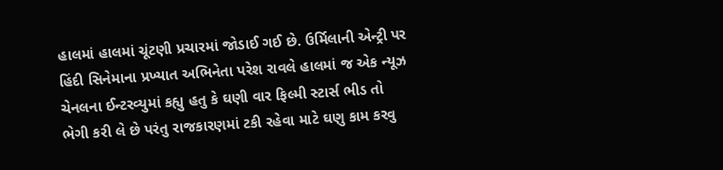હાલમાં હાલમાં ચૂંટણી પ્રચારમાં જોડાઈ ગઈ છે. ઉર્મિલાની એન્ટ્રી પર હિંદી સિનેમાના પ્રખ્યાત અભિનેતા પરેશ રાવલે હાલમાં જ એક ન્યૂઝ ચેનલના ઈન્ટરવ્યુમાં કહ્યુ હતુ કે ઘણી વાર ફિલ્મી સ્ટાર્સ ભીડ તો ભેગી કરી લે છે પરંતુ રાજકારણમાં ટકી રહેવા માટે ઘણુ કામ કરવુ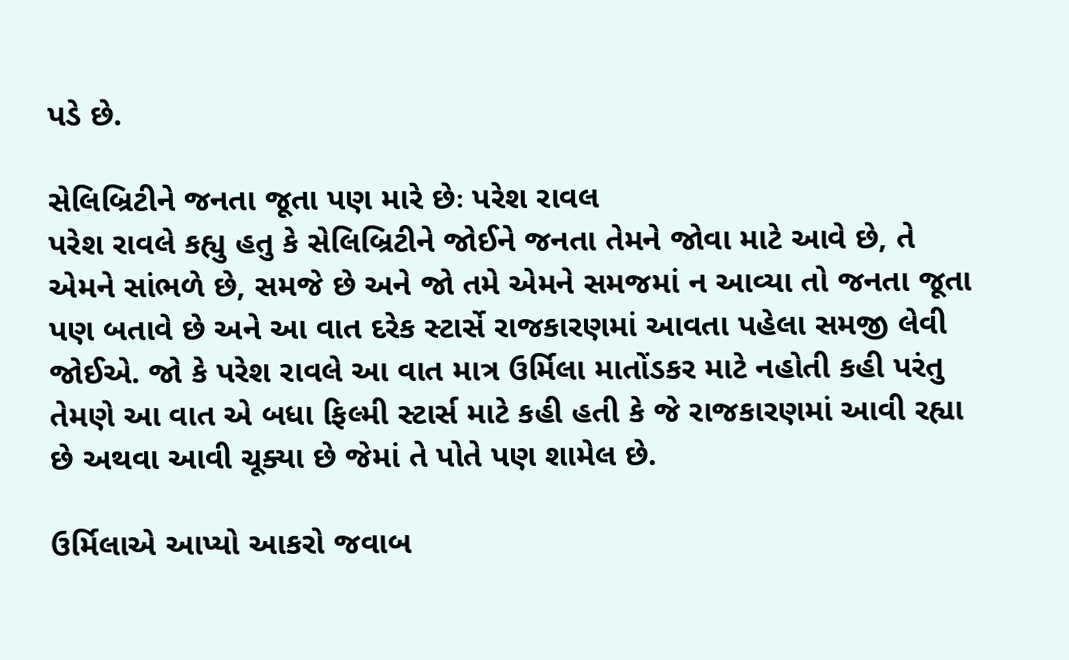પડે છે.

સેલિબ્રિટીને જનતા જૂતા પણ મારે છેઃ પરેશ રાવલ
પરેશ રાવલે કહ્યુ હતુ કે સેલિબ્રિટીને જોઈને જનતા તેમને જોવા માટે આવે છે, તે એમને સાંભળે છે, સમજે છે અને જો તમે એમને સમજમાં ન આવ્યા તો જનતા જૂતા પણ બતાવે છે અને આ વાત દરેક સ્ટાર્સે રાજકારણમાં આવતા પહેલા સમજી લેવી જોઈએ. જો કે પરેશ રાવલે આ વાત માત્ર ઉર્મિલા માતોંડકર માટે નહોતી કહી પરંતુ તેમણે આ વાત એ બધા ફિલ્મી સ્ટાર્સ માટે કહી હતી કે જે રાજકારણમાં આવી રહ્યા છે અથવા આવી ચૂક્યા છે જેમાં તે પોતે પણ શામેલ છે.

ઉર્મિલાએ આપ્યો આકરો જવાબ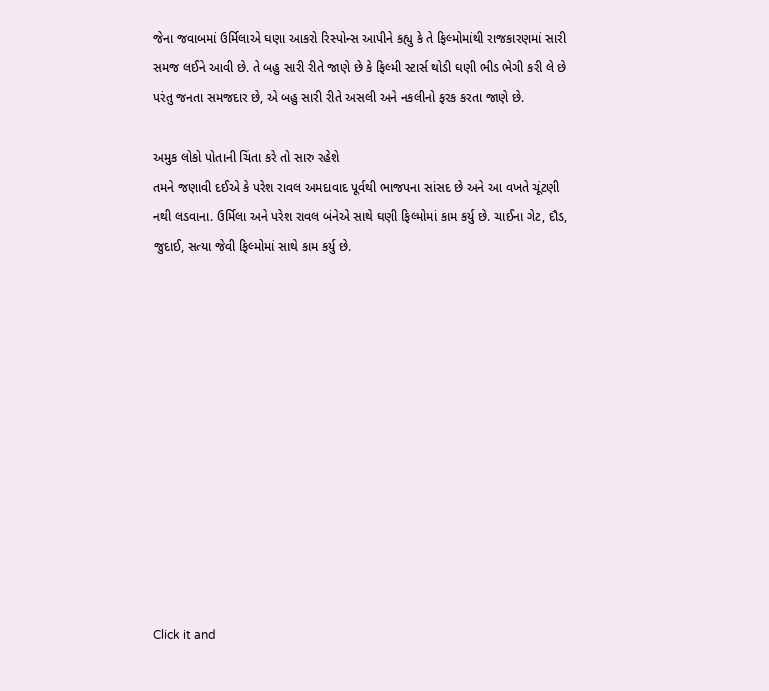જેના જવાબમાં ઉર્મિલાએ ઘણા આકરો રિસ્પોન્સ આપીને કહ્યુ કે તે ફિલ્મોમાંથી રાજકારણમાં સારી સમજ લઈને આવી છે. તે બહુ સારી રીતે જાણે છે કે ફિલ્મી સ્ટાર્સ થોડી ઘણી ભીડ ભેગી કરી લે છે પરંતુ જનતા સમજદાર છે, એ બહુ સારી રીતે અસલી અને નકલીનો ફરક કરતા જાણે છે.

અમુક લોકો પોતાની ચિંતા કરે તો સારુ રહેશે
તમને જણાવી દઈએ કે પરેશ રાવલ અમદાવાદ પૂર્વથી ભાજપના સાંસદ છે અને આ વખતે ચૂંટણી નથી લડવાના. ઉર્મિલા અને પરેશ રાવલ બંનેએ સાથે ઘણી ફિલ્મોમાં કામ કર્યુ છે. ચાઈના ગેટ, દૌડ, જુદાઈ, સત્યા જેવી ફિલ્મોમાં સાથે કામ કર્યુ છે.












Click it and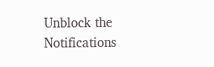Unblock the Notifications